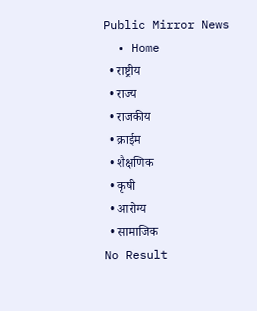Public Mirror News
  • Home
  • राष्ट्रीय
  • राज्य
  • राजकीय
  • क्राईम
  • शैक्षणिक
  • कृषी
  • आरोग्य
  • सामाजिक
No Result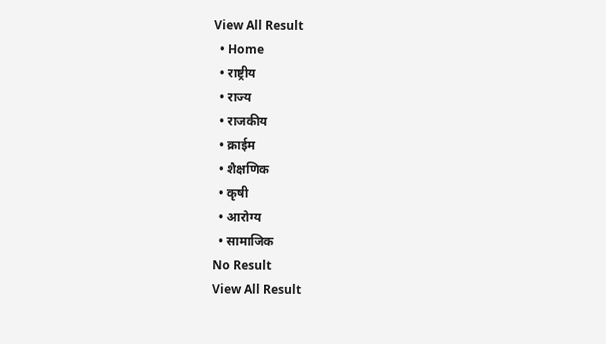View All Result
  • Home
  • राष्ट्रीय
  • राज्य
  • राजकीय
  • क्राईम
  • शैक्षणिक
  • कृषी
  • आरोग्य
  • सामाजिक
No Result
View All Result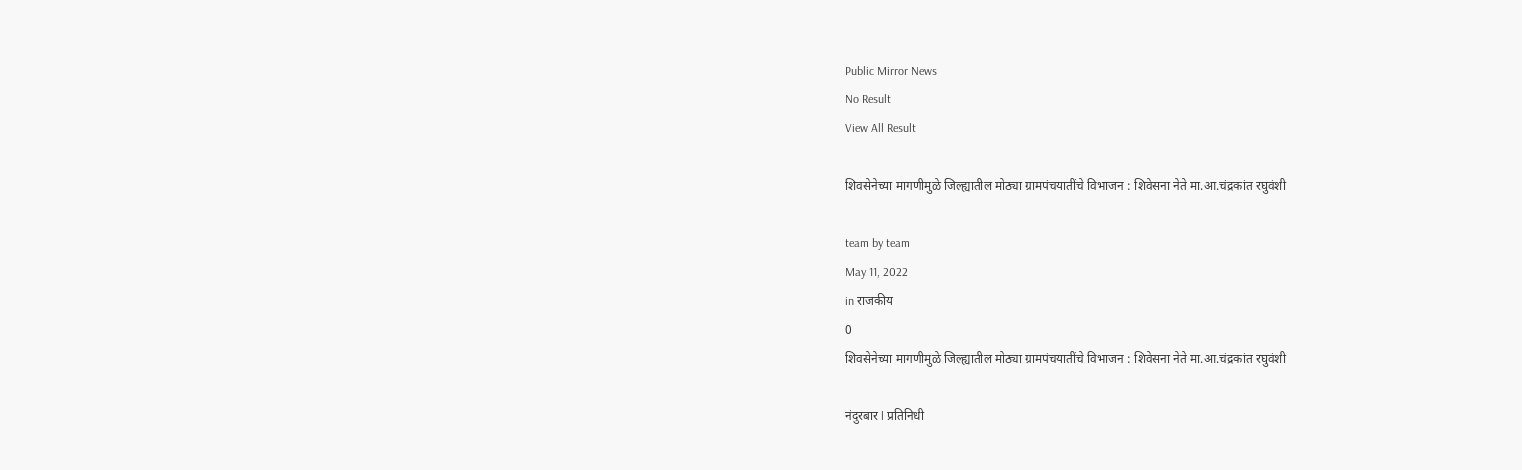Public Mirror News
No Result
View All Result

शिवसेनेच्या मागणीमुळे जिल्ह्यातील मोठ्या ग्रामपंचयातींचे विभाजन : शिवेसना नेते मा.आ.चंद्रकांत रघुवंशी

team by team
May 11, 2022
in राजकीय
0
शिवसेनेच्या मागणीमुळे जिल्ह्यातील मोठ्या ग्रामपंचयातींचे विभाजन : शिवेसना नेते मा.आ.चंद्रकांत रघुवंशी

नंदुरबार l प्रतिनिधी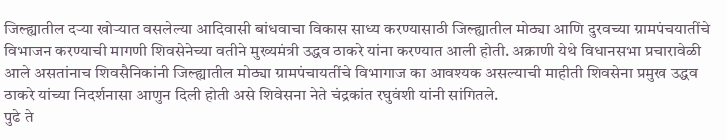जिल्ह्यातील दऱ्या खोऱ्यात वसलेल्या आदिवासी बांधवाचा विकास साध्य करण्यासाठी जिल्ह्यातील मोठ्या आणि दुरवच्या ग्रामपंचयातींचे विभाजन करण्याची मागणी शिवसेनेच्या वतीने मुख्यमंत्री उद्धव ठाकरे यांना करण्यात आली होती. अक्राणी येथे विधानसभा प्रचारावेळी आले असतांनाच शिवसैनिकांनी जिल्ह्यातील मोठ्या ग्रामपंचायतींचे विभागाज का आवश्यक असल्याची माहीती शिवसेना प्रमुख उद्धव ठाकरे यांच्या निदर्शनासा आणुन दिली होती असे शिवेसना नेते चंद्रकांत रघुवंशी यांनी सांगितले.
पुढे ते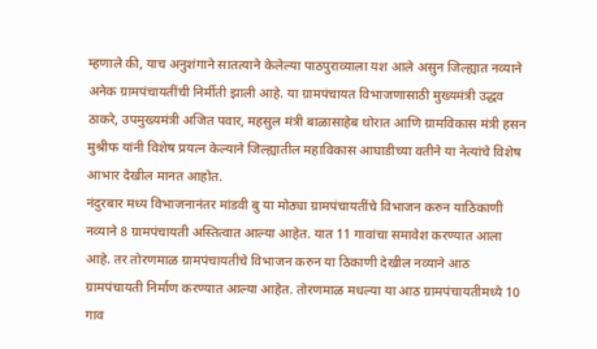म्हणाले की, याच अनुशंगाने सातत्याने केलेल्या पाठपुराव्याला यश आले असुन जिल्ह्यात नव्याने अनेक ग्रामपंचायतींची निर्मीती झाली आहे. या ग्रामपंचायत विभाजणासाठी मुख्यमंत्री उद्धव ठाकरे, उपमुख्यमंत्री अजित पवार, महसुल मंत्री बाळासाहेब थोरात आणि ग्रामविकास मंत्री हसन मुश्रीफ यांनी विशेष प्रयत्न केल्याने जिल्ह्यातील महाविकास आघाडीच्या वतीने या नेत्यांचे विशेष आभार देखील मानत आहोत.
नंदुरबार मध्य विभाजनानंतर मांडवी बु या मोठ्या ग्रामपंचायतींचे विभाजन करुन याठिकाणी नव्याने 8 ग्रामपंचायती अस्तित्वात आल्या आहेत. यात 11 गावांचा समावेश करण्यात आला आहे. तर तोरणमाळ ग्रामपंचायतीचे विभाजन करुन या ठिकाणी देखील नव्याने आठ ग्रामपंचायती निर्माण करण्यात आल्या आहेत. तोरणमाळ मधल्या या आठ ग्रामपंचायतीमध्ये 10 गाव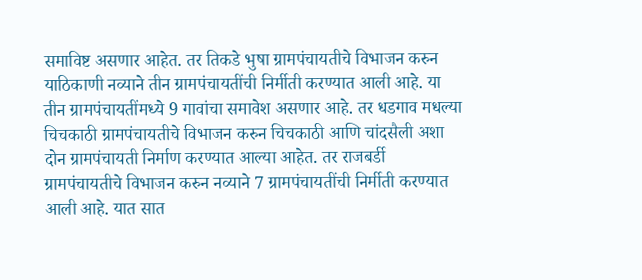समाविष्ट असणार आहेत. तर तिकडे भुषा ग्रामपंचायतीचे विभाजन करुन याठिकाणी नव्याने तीन ग्रामपंचायतींची निर्मीती करण्यात आली आहे. या तीन ग्रामपंचायतींमध्ये 9 गावांचा समावेश असणार आहे. तर धडगाव मधल्या चिचकाठी ग्रामपंचायतीचे विभाजन करुन चिचकाठी आणि चांदसैली अशा दोन ग्रामपंचायती निर्माण करण्यात आल्या आहेत. तर राजबर्डी ग्रामपंचायतीचे विभाजन करुन नव्याने 7 ग्रामपंचायतींची निर्मीती करण्यात आली आहे. यात सात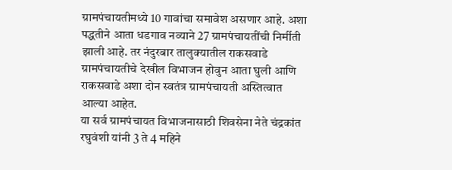ग्रामपंचायतीमध्ये 10 गावांचा समावेश असणार आहे. अशा पद्धतीने आता धडगाव नव्याने 27 ग्रामपंचायतींची निर्मीती झाली आहे. तर नंदुरबार तालुक्यातील राकसवाडे ग्रामपंचायतीचे देखील विभाजन होवुन आता घुली आणि राकसवाडे अशा दोन स्वतंत्र ग्रामपंचायती अस्तित्वात आल्या आहेत.
या सर्व ग्रामपंचायत विभाजनासाठी शिवसेना नेते चंद्रकांत रघुवंशी यांनी 3 ते 4 महिने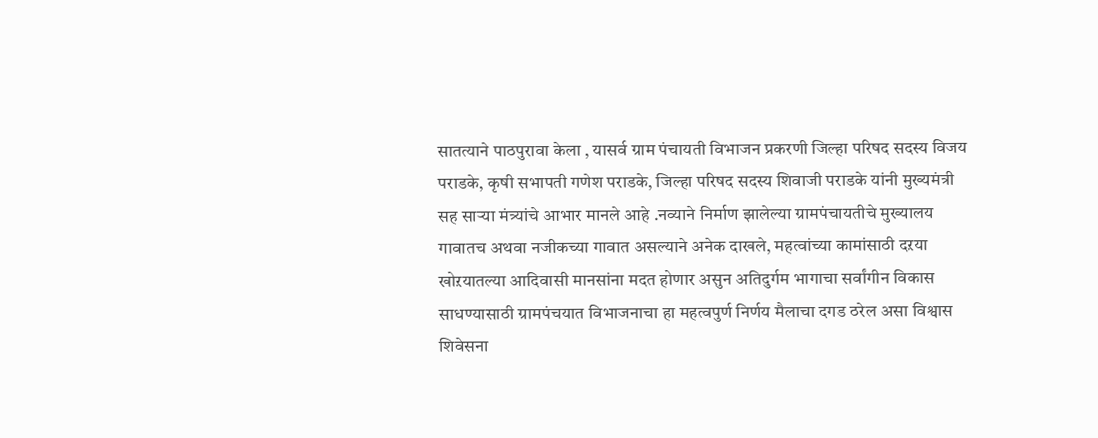सातत्याने पाठपुरावा केला , यासर्व ग्राम पंचायती विभाजन प्रकरणी जिल्हा परिषद सदस्य विजय पराडके, कृषी सभापती गणेश पराडके, जिल्हा परिषद सदस्य शिवाजी पराडके यांनी मुख्यमंत्री सह साऱ्या मंत्र्यांचे आभार मानले आहे .नव्याने निर्माण झालेल्या ग्रामपंचायतीचे मुख्यालय गावातच अथवा नजीकच्या गावात असल्याने अनेक दाखले, महत्वांच्या कामांसाठी दऱया खोऱयातल्या आदिवासी मानसांना मदत होणार असुन अतिदुर्गम भागाचा सर्वांगीन विकास साधण्यासाठी ग्रामपंचयात विभाजनाचा हा महत्वपुर्ण निर्णय मैलाचा दगड ठरेल असा विश्वास शिवेसना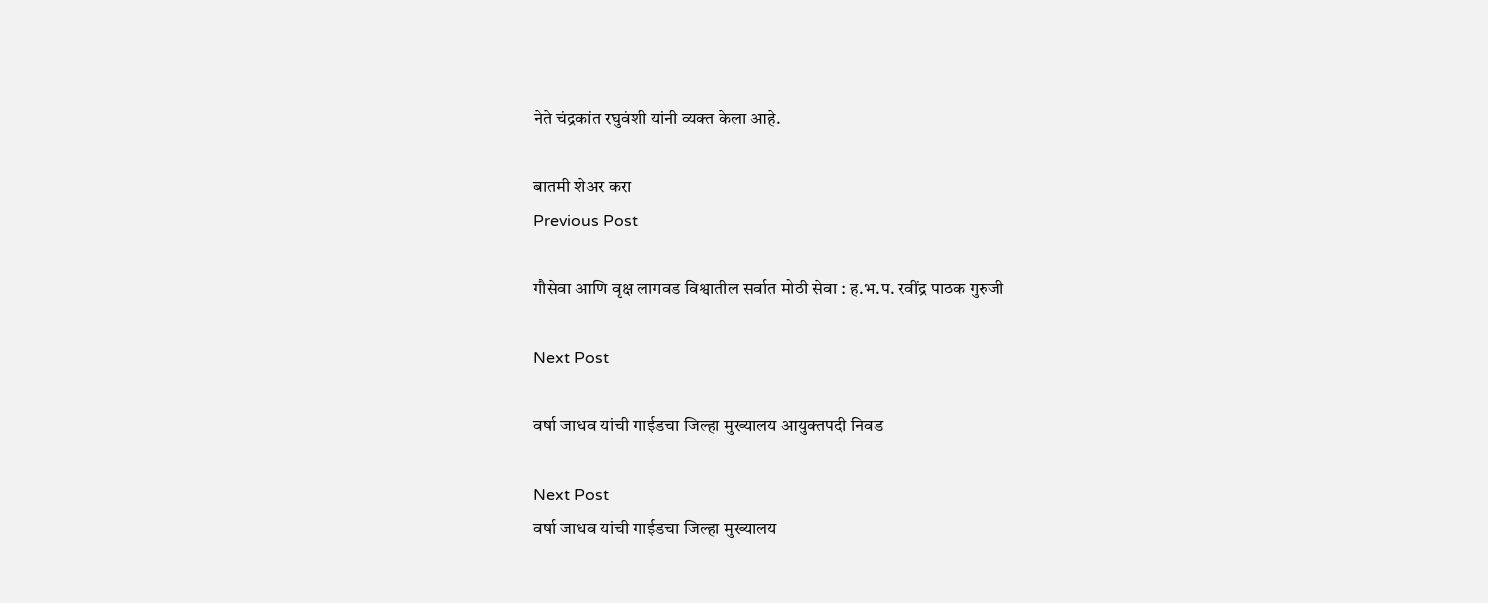नेते चंद्रकांत रघुवंशी यांनी व्यक्त केला आहे.

बातमी शेअर करा
Previous Post

गौसेवा आणि वृक्ष लागवड विश्वातील सर्वात मोठी सेवा : ह.भ.प. रवींद्र पाठक गुरुजी

Next Post

वर्षा जाधव यांची गाईडचा जिल्हा मुख्यालय आयुक्तपदी निवड

Next Post
वर्षा जाधव यांची गाईडचा जिल्हा मुख्यालय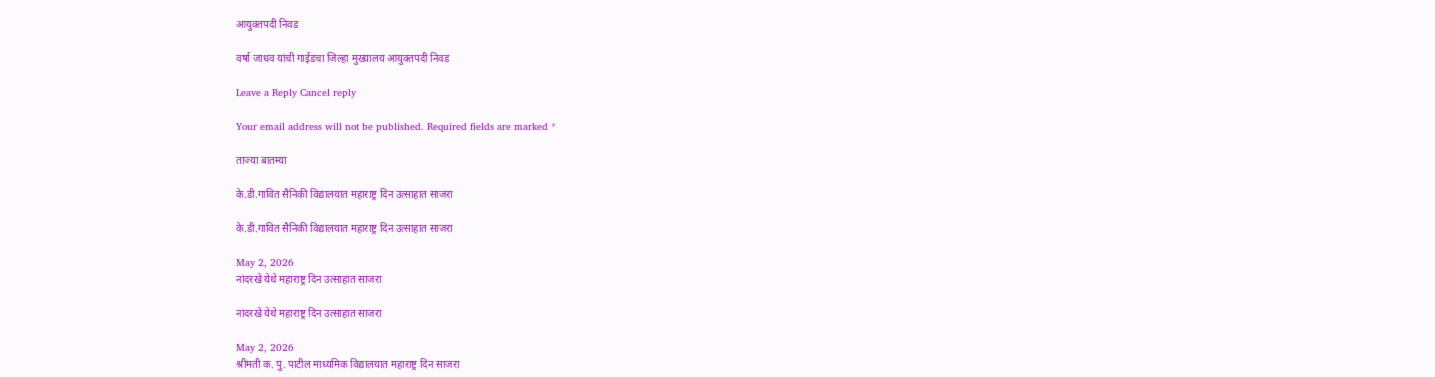आयुक्तपदी निवड

वर्षा जाधव यांची गाईडचा जिल्हा मुख्यालय आयुक्तपदी निवड

Leave a Reply Cancel reply

Your email address will not be published. Required fields are marked *

ताज्या बातम्या

के.डी.गावित सैनिकी विद्यालयात महाराष्ट्र दिन उत्साहात साजरा

के.डी.गावित सैनिकी विद्यालयात महाराष्ट्र दिन उत्साहात साजरा

May 2, 2026
नांदरखे येथे महाराष्ट्र दिन उत्साहात साजरा

नांदरखे येथे महाराष्ट्र दिन उत्साहात साजरा

May 2, 2026
श्रीमती क. पु. पाटील माध्यमिक विद्यालयात महाराष्ट्र दिन साजरा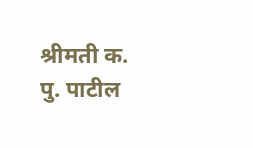श्रीमती क. पु. पाटील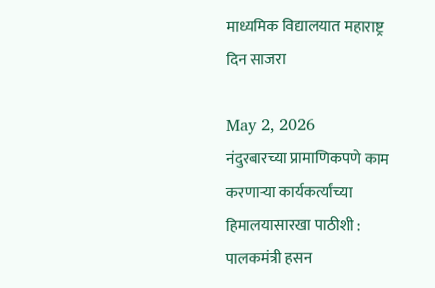माध्यमिक विद्यालयात महाराष्ट्र दिन साजरा

May 2, 2026
नंदुरबारच्या प्रामाणिकपणे काम करणाऱ्या कार्यकर्त्यांच्या हिमालयासारखा पाठीशी : पालकमंत्री हसन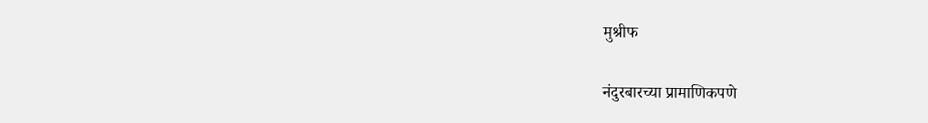मुश्रीफ

नंदुरबारच्या प्रामाणिकपणे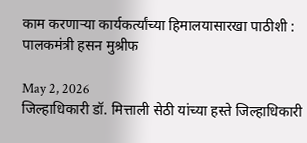काम करणाऱ्या कार्यकर्त्यांच्या हिमालयासारखा पाठीशी : पालकमंत्री हसन मुश्रीफ

May 2, 2026
जिल्हाधिकारी डॉ. मित्ताली सेठी यांच्या हस्ते जिल्हाधिकारी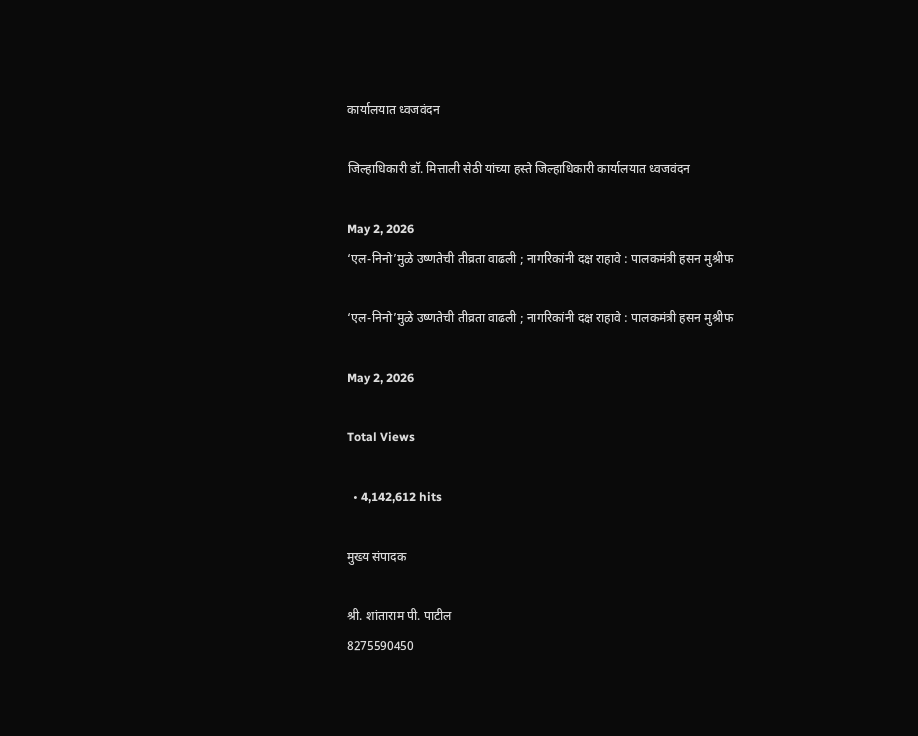कार्यालयात ध्वजवंदन

जिल्हाधिकारी डॉ. मित्ताली सेठी यांच्या हस्ते जिल्हाधिकारी कार्यालयात ध्वजवंदन

May 2, 2026
‘एल-निनो’मुळे उष्णतेची तीव्रता वाढली ; नागरिकांनी दक्ष राहावे : पालकमंत्री हसन मुश्रीफ

‘एल-निनो’मुळे उष्णतेची तीव्रता वाढली ; नागरिकांनी दक्ष राहावे : पालकमंत्री हसन मुश्रीफ

May 2, 2026

Total Views

  • 4,142,612 hits

मुख्य संपादक

श्री. शांताराम पी. पाटील
8275590450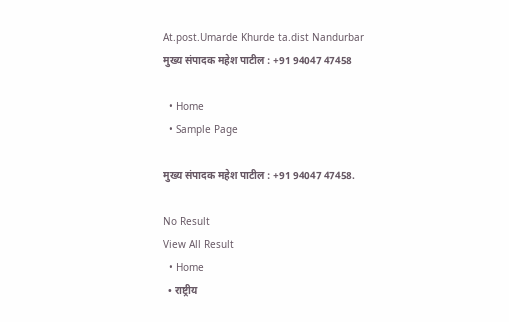At.post.Umarde Khurde ta.dist Nandurbar
मुख्य संपादक महेश पाटील : +91 94047 47458

  • Home
  • Sample Page

मुख्य संपादक महेश पाटील : +91 94047 47458.

No Result
View All Result
  • Home
  • राष्ट्रीय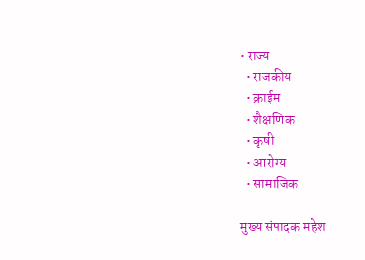• राज्य
  • राजकीय
  • क्राईम
  • शैक्षणिक
  • कृषी
  • आरोग्य
  • सामाजिक

मुख्य संपादक महेश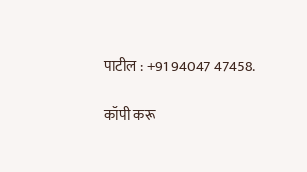पाटील : +91 94047 47458.

कॉपी करू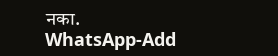नका.
WhatsApp-Add